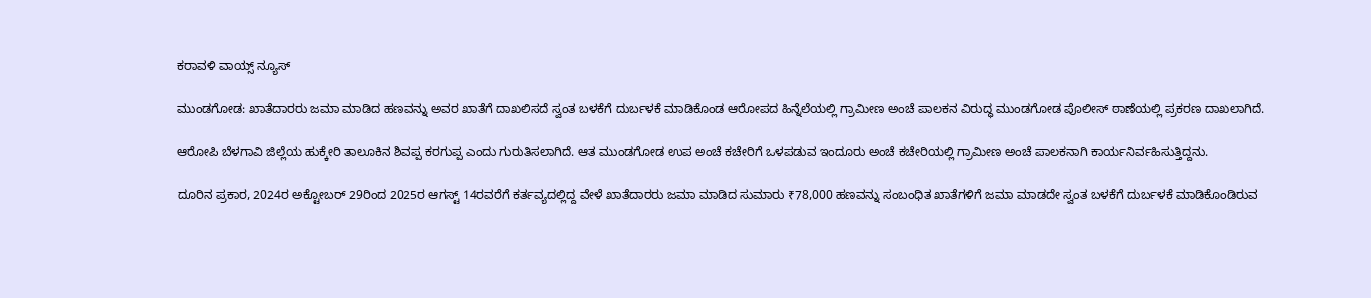ಕರಾವಳಿ ವಾಯ್ಸ್ ನ್ಯೂಸ್

ಮುಂಡಗೋಡ: ಖಾತೆದಾರರು ಜಮಾ ಮಾಡಿದ ಹಣವನ್ನು ಅವರ ಖಾತೆಗೆ ದಾಖಲಿಸದೆ ಸ್ವಂತ ಬಳಕೆಗೆ ದುರ್ಬಳಕೆ ಮಾಡಿಕೊಂಡ ಆರೋಪದ ಹಿನ್ನೆಲೆಯಲ್ಲಿ ಗ್ರಾಮೀಣ ಅಂಚೆ ಪಾಲಕನ ವಿರುದ್ಧ ಮುಂಡಗೋಡ ಪೊಲೀಸ್ ಠಾಣೆಯಲ್ಲಿ ಪ್ರಕರಣ ದಾಖಲಾಗಿದೆ.

ಆರೋಪಿ ಬೆಳಗಾವಿ ಜಿಲ್ಲೆಯ ಹುಕ್ಕೇರಿ ತಾಲೂಕಿನ ಶಿವಪ್ಪ ಕರಗುಪ್ಪ ಎಂದು ಗುರುತಿಸಲಾಗಿದೆ. ಆತ ಮುಂಡಗೋಡ ಉಪ ಅಂಚೆ ಕಚೇರಿಗೆ ಒಳಪಡುವ ಇಂದೂರು ಅಂಚೆ ಕಚೇರಿಯಲ್ಲಿ ಗ್ರಾಮೀಣ ಅಂಚೆ ಪಾಲಕನಾಗಿ ಕಾರ್ಯನಿರ್ವಹಿಸುತ್ತಿದ್ದನು.

ದೂರಿನ ಪ್ರಕಾರ, 2024ರ ಅಕ್ಟೋಬರ್ 29ರಿಂದ 2025ರ ಆಗಸ್ಟ್ 14ರವರೆಗೆ ಕರ್ತವ್ಯದಲ್ಲಿದ್ದ ವೇಳೆ ಖಾತೆದಾರರು ಜಮಾ ಮಾಡಿದ ಸುಮಾರು ₹78,000 ಹಣವನ್ನು ಸಂಬಂಧಿತ ಖಾತೆಗಳಿಗೆ ಜಮಾ ಮಾಡದೇ ಸ್ವಂತ ಬಳಕೆಗೆ ದುರ್ಬಳಕೆ ಮಾಡಿಕೊಂಡಿರುವ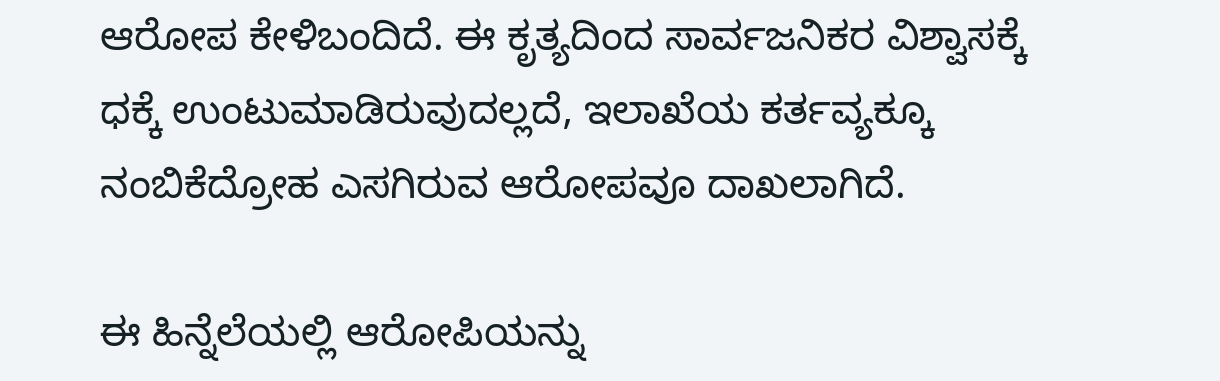ಆರೋಪ ಕೇಳಿಬಂದಿದೆ. ಈ ಕೃತ್ಯದಿಂದ ಸಾರ್ವಜನಿಕರ ವಿಶ್ವಾಸಕ್ಕೆ ಧಕ್ಕೆ ಉಂಟುಮಾಡಿರುವುದಲ್ಲದೆ, ಇಲಾಖೆಯ ಕರ್ತವ್ಯಕ್ಕೂ ನಂಬಿಕೆದ್ರೋಹ ಎಸಗಿರುವ ಆರೋಪವೂ ದಾಖಲಾಗಿದೆ.

ಈ ಹಿನ್ನೆಲೆಯಲ್ಲಿ ಆರೋಪಿಯನ್ನು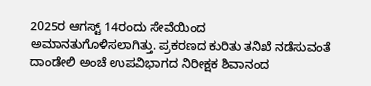2025ರ ಆಗಸ್ಟ್ 14ರಂದು ಸೇವೆಯಿಂದ ಅಮಾನತುಗೊಳಿಸಲಾಗಿತ್ತು. ಪ್ರಕರಣದ ಕುರಿತು ತನಿಖೆ ನಡೆಸುವಂತೆ ದಾಂಡೇಲಿ ಅಂಚೆ ಉಪವಿಭಾಗದ ನಿರೀಕ್ಷಕ ಶಿವಾನಂದ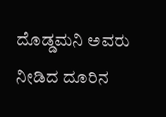ದೊಡ್ಡಮನಿ ಅವರು ನೀಡಿದ ದೂರಿನ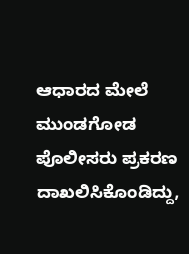ಆಧಾರದ ಮೇಲೆ ಮುಂಡಗೋಡ ಪೊಲೀಸರು ಪ್ರಕರಣ ದಾಖಲಿಸಿಕೊಂಡಿದ್ದು,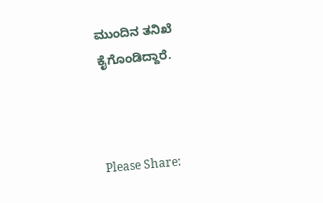ಮುಂದಿನ ತನಿಖೆ ಕೈಗೊಂಡಿದ್ದಾರೆ.



Please Share: